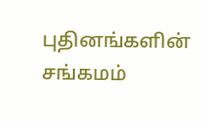புதினங்களின் சங்கமம்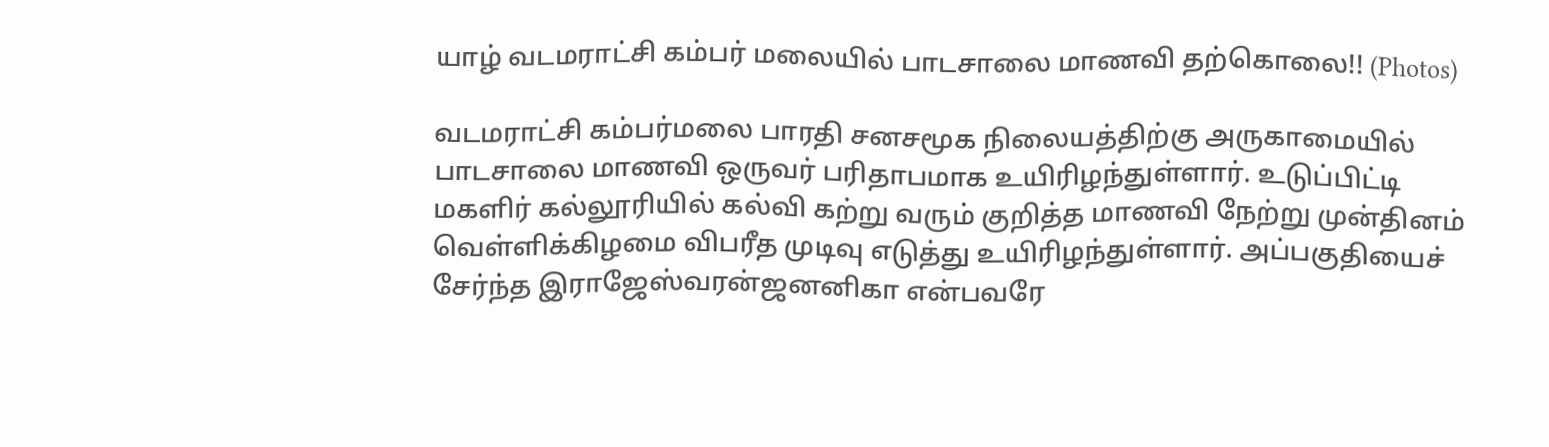யாழ் வடமராட்சி கம்பர் மலையில் பாடசாலை மாணவி தற்கொலை!! (Photos)

வடமராட்சி கம்பர்மலை பாரதி சனசமூக நிலையத்திற்கு அருகாமையில் பாடசாலை மாணவி ஒருவர் பரிதாபமாக உயிரிழந்துள்ளார். உடுப்பிட்டி மகளிர் கல்லூரியில் கல்வி கற்று வரும் குறித்த மாணவி நேற்று முன்தினம் வெள்ளிக்கிழமை விபரீத முடிவு எடுத்து உயிரிழந்துள்ளார். அப்பகுதியைச் சேர்ந்த இராஜேஸ்வரன்ஜனனிகா என்பவரே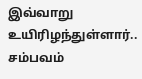இவ்வாறு உயிரிழந்துள்ளார்.. சம்பவம்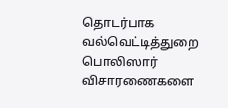தொடர்பாக வல்வெட்டித்துறை பொலிஸார் விசாரணைகளை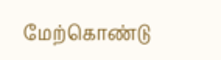மேற்கொண்டு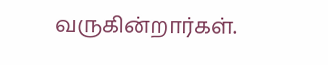வருகின்றார்கள்.